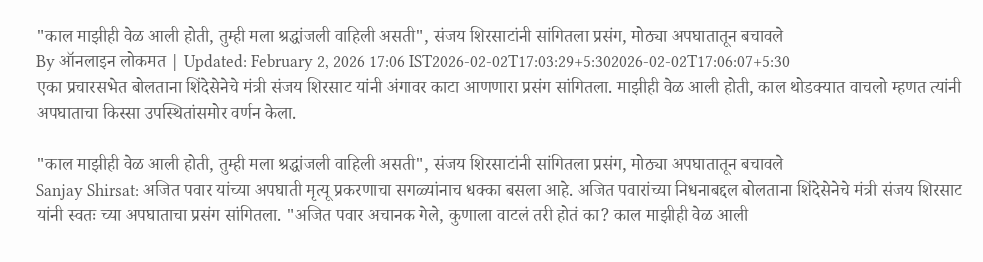"काल माझीही वेळ आली होती, तुम्ही मला श्रद्धांजली वाहिली असती", संजय शिरसाटांनी सांगितला प्रसंग, मोठ्या अपघातातून बचावले
By ऑनलाइन लोकमत | Updated: February 2, 2026 17:06 IST2026-02-02T17:03:29+5:302026-02-02T17:06:07+5:30
एका प्रचारसभेत बोलताना शिंदेसेनेचे मंत्री संजय शिरसाट यांनी अंगावर काटा आणणारा प्रसंग सांगितला. माझीही वेळ आली होती, काल थोडक्यात वाचलो म्हणत त्यांनी अपघाताचा किस्सा उपस्थितांसमोर वर्णन केला.

"काल माझीही वेळ आली होती, तुम्ही मला श्रद्धांजली वाहिली असती", संजय शिरसाटांनी सांगितला प्रसंग, मोठ्या अपघातातून बचावले
Sanjay Shirsat: अजित पवार यांच्या अपघाती मृत्यू प्रकरणाचा सगळ्यांनाच धक्का बसला आहे. अजित पवारांच्या निधनाबद्दल बोलताना शिंदेसेनेचे मंत्री संजय शिरसाट यांनी स्वतः च्या अपघाताचा प्रसंग सांगितला. "अजित पवार अचानक गेले, कुणाला वाटलं तरी होतं का? काल माझीही वेळ आली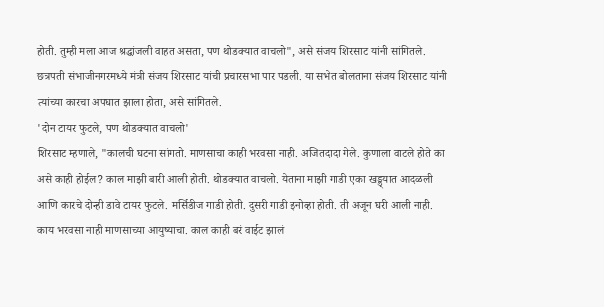होती. तुम्ही मला आज श्रद्धांजली वाहत असता, पण थोडक्यात वाचलो", असे संजय शिरसाट यांनी सांगितले.
छत्रपती संभाजीनगरमध्ये मंत्री संजय शिरसाट यांची प्रचारसभा पार पडली. या सभेत बोलताना संजय शिरसाट यांनी त्यांच्या कारचा अपघात झाला होता, असे सांगितले.
'दोन टायर फुटले, पण थोडक्यात वाचलो'
शिरसाट म्हणाले, "कालची घटना सांगतो. माणसाचा काही भरवसा नाही. अजितदादा गेले. कुणाला वाटले होते का असे काही होईल? काल माझी बारी आली होती. थोडक्यात वाचलो. येताना माझी गाडी एका खड्ड्यात आदळली आणि कारचे दोन्ही डावे टायर फुटले. मर्सिडीज गाडी होती. दुसरी गाडी इनोव्हा होती. ती अजून घरी आली नाही. काय भरवसा नाही माणसाच्या आयुष्याचा. काल काही बरं वाईट झालं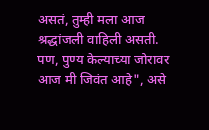असतं, तुम्ही मला आज श्रद्धांजली वाहिली असती. पण, पुण्य केल्याच्या जोरावर आज मी जिवंत आहे", असे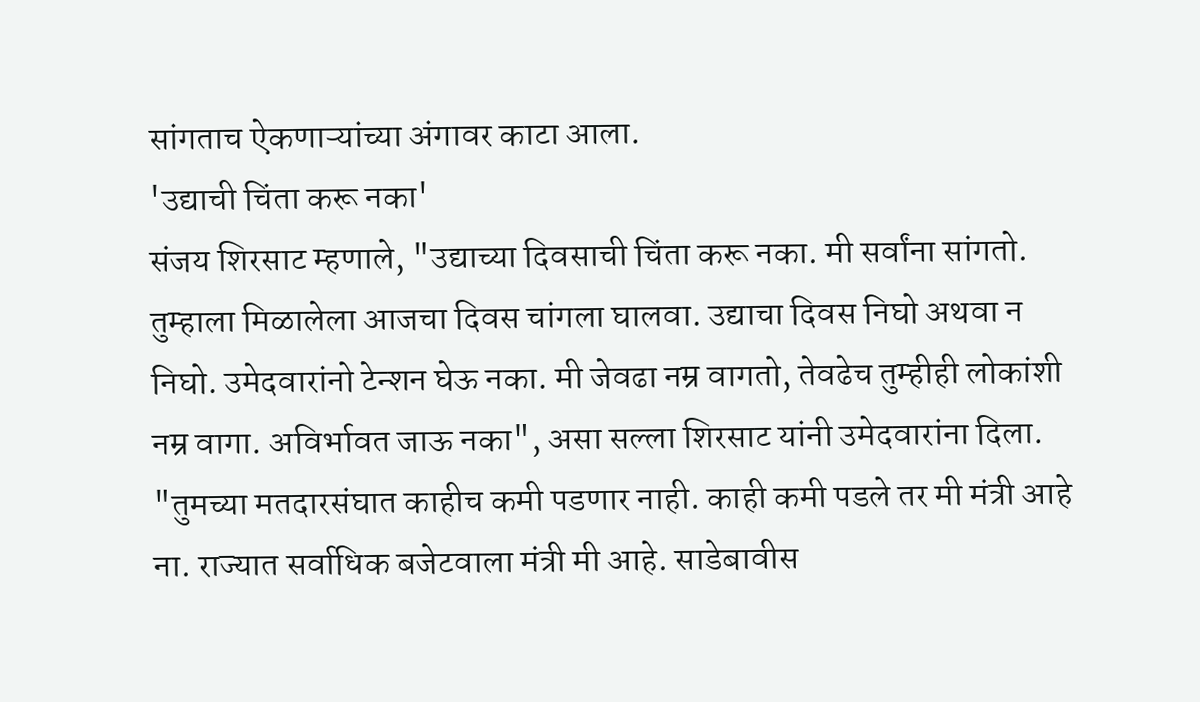सांगताच ऐकणाऱ्यांच्या अंगावर काटा आला.
'उद्याची चिंता करू नका'
संजय शिरसाट म्हणाले, "उद्याच्या दिवसाची चिंता करू नका. मी सर्वांना सांगतो. तुम्हाला मिळालेला आजचा दिवस चांगला घालवा. उद्याचा दिवस निघो अथवा न निघो. उमेदवारांनो टेन्शन घेऊ नका. मी जेवढा नम्र वागतो, तेवढेच तुम्हीही लोकांशी नम्र वागा. अविर्भावत जाऊ नका", असा सल्ला शिरसाट यांनी उमेदवारांना दिला.
"तुमच्या मतदारसंघात काहीच कमी पडणार नाही. काही कमी पडले तर मी मंत्री आहे ना. राज्यात सर्वाधिक बजेटवाला मंत्री मी आहे. साडेबावीस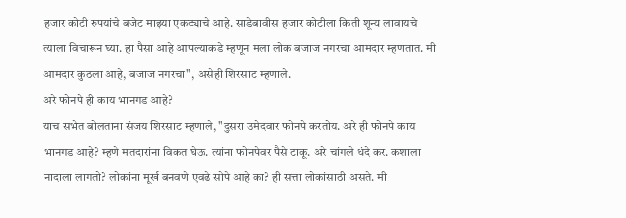हजार कोटी रुपयांचे बजेट माझ्या एकट्याचे आहे. साडेबावीस हजार कोटीला किती शून्य लावायचे त्याला विचारून घ्या. हा पैसा आहे आपल्याकडे म्हणून मला लोक बजाज नगरचा आमदार म्हणतात. मी आमदार कुठला आहे, बजाज नगरचा", असेही शिरसाट म्हणाले.
अरे फोनपे ही काय भानगड आहे?
याच सभेत बोलताना संजय शिरसाट म्हणाले, "दुसरा उमेदवार फोनपे करतोय. अरे ही फोनपे काय भानगड आहे? म्हणे मतदारांना विकत घेऊ. त्यांना फोनपेवर पैसे टाकू. अरे चांगले धंदे कर. कशाला नादाला लागतो? लोकांना मूर्ख बनवणे एवढे सोपे आहे का? ही सत्ता लोकांसाठी असते. मी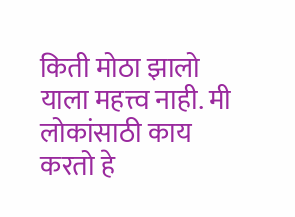किती मोठा झालो याला महत्त्व नाही. मी लोकांसाठी काय करतो हे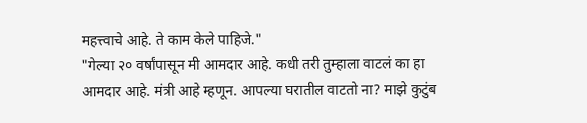महत्त्वाचे आहे. ते काम केले पाहिजे."
"गेल्या २० वर्षांपासून मी आमदार आहे. कधी तरी तुम्हाला वाटलं का हा आमदार आहे. मंत्री आहे म्हणून. आपल्या घरातील वाटतो ना? माझे कुटुंब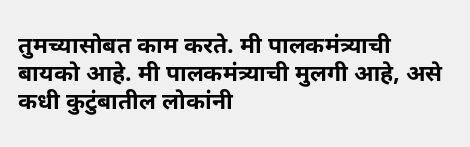तुमच्यासोबत काम करते. मी पालकमंत्र्याची बायको आहे. मी पालकमंत्र्याची मुलगी आहे, असे कधी कुटुंबातील लोकांनी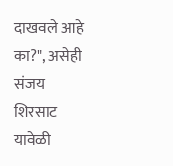दाखवले आहे का?", असेही संजय शिरसाट यावेळी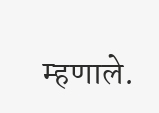म्हणाले.